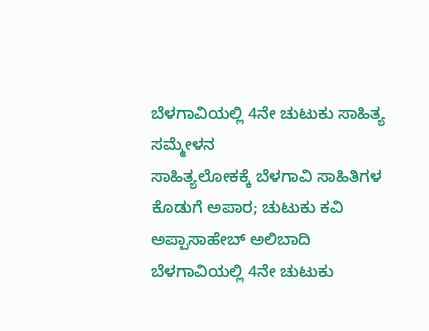ಬೆಳಗಾವಿಯಲ್ಲಿ 4ನೇ ಚುಟುಕು ಸಾಹಿತ್ಯ ಸಮ್ಮೇಳನ
ಸಾಹಿತ್ಯಲೋಕಕ್ಕೆ ಬೆಳಗಾವಿ ಸಾಹಿತಿಗಳ ಕೊಡುಗೆ ಅಪಾರ; ಚುಟುಕು ಕವಿ ಅಪ್ಪಾಸಾಹೇಬ್ ಅಲಿಬಾದಿ
ಬೆಳಗಾವಿಯಲ್ಲಿ 4ನೇ ಚುಟುಕು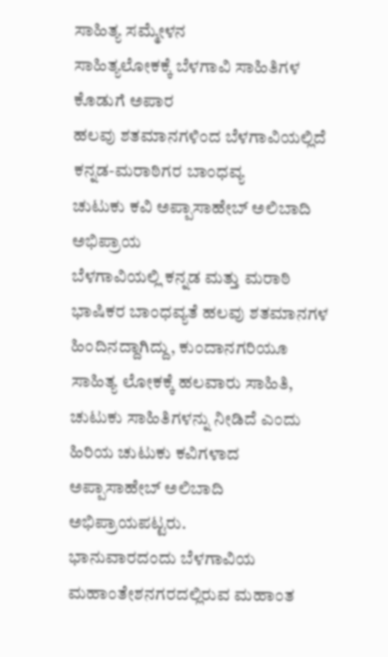ಸಾಹಿತ್ಯ ಸಮ್ಮೇಳನ
ಸಾಹಿತ್ಯಲೋಕಕ್ಕೆ ಬೆಳಗಾವಿ ಸಾಹಿತಿಗಳ ಕೊಡುಗೆ ಅಪಾರ
ಹಲವು ಶತಮಾನಗಳಿಂದ ಬೆಳಗಾವಿಯಲ್ಲಿದೆ ಕನ್ನಡ-ಮರಾಠಿಗರ ಬಾಂಧವ್ಯ
ಚುಟುಕು ಕವಿ ಅಪ್ಪಾಸಾಹೇಬ್ ಅಲಿಬಾದಿ ಅಭಿಪ್ರಾಯ
ಬೆಳಗಾವಿಯಲ್ಲಿ ಕನ್ನಡ ಮತ್ತು ಮರಾಠಿ ಭಾಷಿಕರ ಬಾಂಧವ್ಯತೆ ಹಲವು ಶತಮಾನಗಳ ಹಿಂದಿನದ್ದಾಗಿದ್ದು, ಕುಂದಾನಗರಿಯೂ ಸಾಹಿತ್ಯ ಲೋಕಕ್ಕೆ ಹಲವಾರು ಸಾಹಿತಿ, ಚುಟುಕು ಸಾಹಿತಿಗಳನ್ನು ನೀಡಿದೆ ಎಂದು ಹಿರಿಯ ಚುಟುಕು ಕವಿಗಳಾದ ಅಪ್ಪಾಸಾಹೇಬ್ ಅಲಿಬಾದಿ ಅಭಿಪ್ರಾಯಪಟ್ಟರು.
ಭಾನುವಾರದಂದು ಬೆಳಗಾವಿಯ ಮಹಾಂತೇಶನಗರದಲ್ಲಿರುವ ಮಹಾಂತ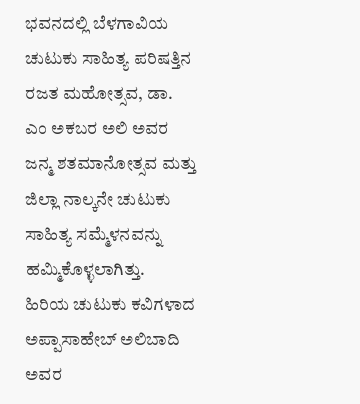ಭವನದಲ್ಲಿ ಬೆಳಗಾವಿಯ ಚುಟುಕು ಸಾಹಿತ್ಯ ಪರಿಷತ್ತಿನ ರಜತ ಮಹೋತ್ಸವ, ಡಾ. ಎಂ ಅಕಬರ ಅಲಿ ಅವರ ಜನ್ಮ ಶತಮಾನೋತ್ಸವ ಮತ್ತು ಜಿಲ್ಲಾ ನಾಲ್ಕನೇ ಚುಟುಕು ಸಾಹಿತ್ಯ ಸಮ್ಮೆಳನವನ್ನು ಹಮ್ಮಿಕೊಳ್ಳಲಾಗಿತ್ತು.
ಹಿರಿಯ ಚುಟುಕು ಕವಿಗಳಾದ ಅಪ್ಪಾಸಾಹೇಬ್ ಅಲಿಬಾದಿ ಅವರ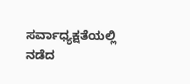ಸರ್ವಾಧ್ಯಕ್ಷತೆಯಲ್ಲಿ ನಡೆದ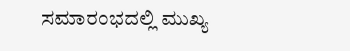ಸಮಾರಂಭದಲ್ಲಿ ಮುಖ್ಯ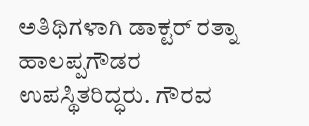ಅತಿಥಿಗಳಾಗಿ ಡಾಕ್ಟರ್ ರತ್ನಾ ಹಾಲಪ್ಪಗೌಡರ ಉಪಸ್ಥಿತರಿದ್ಧರು. ಗೌರವ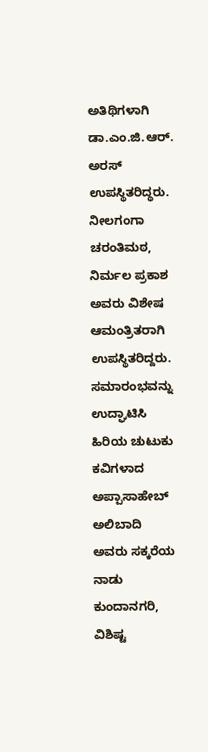ಅತಿಥಿಗಳಾಗಿ ಡಾ.ಎಂ.ಜಿ.ಆರ್. ಅರಸ್ ಉಪಸ್ಥಿತರಿದ್ಧರು. ನೀಲಗಂಗಾ ಚರಂತಿಮಠ, ನಿರ್ಮಲ ಪ್ರಕಾಶ ಅವರು ವಿಶೇಷ ಆಮಂತ್ರಿತರಾಗಿ ಉಪಸ್ಥಿತರಿದ್ದರು.
ಸಮಾರಂಭವನ್ನು ಉದ್ಘಾಟಿಸಿ ಹಿರಿಯ ಚುಟುಕು ಕವಿಗಳಾದ ಅಪ್ಪಾಸಾಹೇಬ್ ಅಲಿಬಾದಿ ಅವರು ಸಕ್ಕರೆಯ ನಾಡು ಕುಂದಾನಗರಿ, ವಿಶಿಷ್ಟ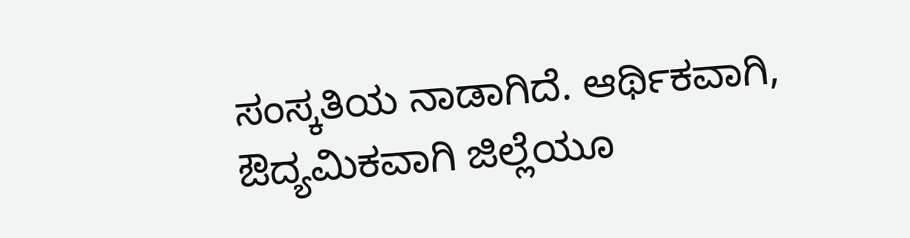ಸಂಸ್ಕತಿಯ ನಾಡಾಗಿದೆ. ಆರ್ಥಿಕವಾಗಿ, ಔದ್ಯಮಿಕವಾಗಿ ಜಿಲ್ಲೆಯೂ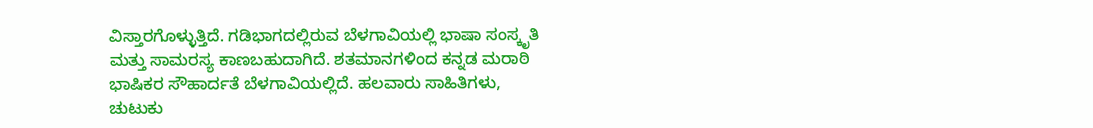ವಿಸ್ತಾರಗೊಳ್ಳುತ್ತಿದೆ. ಗಡಿಭಾಗದಲ್ಲಿರುವ ಬೆಳಗಾವಿಯಲ್ಲಿ ಭಾಷಾ ಸಂಸ್ಕೃತಿ ಮತ್ತು ಸಾಮರಸ್ಯ ಕಾಣಬಹುದಾಗಿದೆ. ಶತಮಾನಗಳಿಂದ ಕನ್ನಡ ಮರಾಠಿ ಭಾಷಿಕರ ಸೌಹಾರ್ದತೆ ಬೆಳಗಾವಿಯಲ್ಲಿದೆ. ಹಲವಾರು ಸಾಹಿತಿಗಳು, ಚುಟುಕು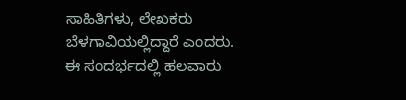ಸಾಹಿತಿಗಳು, ಲೇಖಕರು ಬೆಳಗಾವಿಯಲ್ಲಿದ್ದಾರೆ ಎಂದರು.
ಈ ಸಂದರ್ಭದಲ್ಲಿ ಹಲವಾರು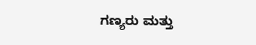ಗಣ್ಯರು ಮತ್ತು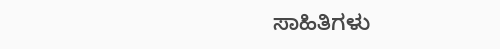ಸಾಹಿತಿಗಳು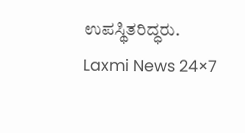ಉಪಸ್ಥಿತರಿದ್ಧರು.
Laxmi News 24×7